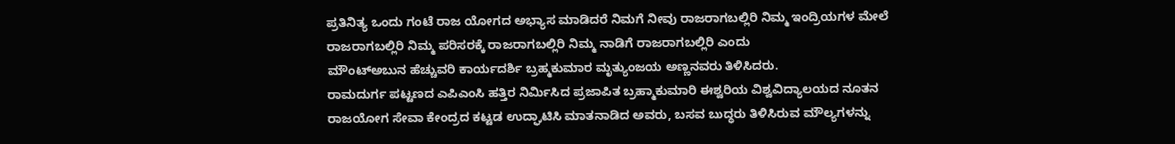ಪ್ರತಿನಿತ್ಯ ಒಂದು ಗಂಟೆ ರಾಜ ಯೋಗದ ಅಭ್ಯಾಸ ಮಾಡಿದರೆ ನಿಮಗೆ ನೀವು ರಾಜರಾಗಬಲ್ಲಿರಿ ನಿಮ್ಮ ಇಂದ್ರಿಯಗಳ ಮೇಲೆ ರಾಜರಾಗಬಲ್ಲಿರಿ ನಿಮ್ಮ ಪರಿಸರಕ್ಕೆ ರಾಜರಾಗಬಲ್ಲಿರಿ ನಿಮ್ಮ ನಾಡಿಗೆ ರಾಜರಾಗಬಲ್ಲಿರಿ ಎಂದು
ಮೌಂಟ್ಅಬುನ ಹೆಚ್ಚುವರಿ ಕಾರ್ಯದರ್ಶಿ ಬ್ರಹ್ಮಕುಮಾರ ಮೃತ್ಯುಂಜಯ ಅಣ್ಣನವರು ತಿಳಿಸಿದರು.
ರಾಮದುರ್ಗ ಪಟ್ಟಣದ ಎಪಿಎಂಸಿ ಹತ್ತಿರ ನಿರ್ಮಿಸಿದ ಪ್ರಜಾಪಿತ ಬ್ರಹ್ಮಾಕುಮಾರಿ ಈಶ್ವರಿಯ ವಿಶ್ವವಿದ್ಯಾಲಯದ ನೂತನ ರಾಜಯೋಗ ಸೇವಾ ಕೇಂದ್ರದ ಕಟ್ಟಡ ಉದ್ಘಾಟಿಸಿ ಮಾತನಾಡಿದ ಅವರು, ಬಸವ ಬುದ್ಧರು ತಿಳಿಸಿರುವ ಮೌಲ್ಯಗಳನ್ನು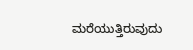ಮರೆಯುತ್ತಿರುವುದು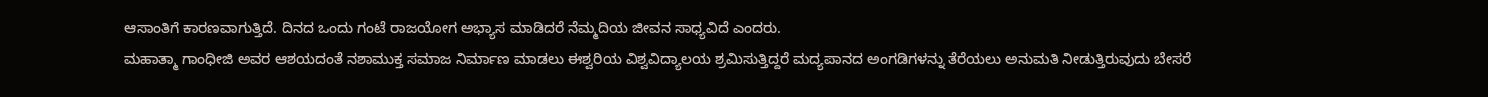ಆಸಾಂತಿಗೆ ಕಾರಣವಾಗುತ್ತಿದೆ. ದಿನದ ಒಂದು ಗಂಟೆ ರಾಜಯೋಗ ಅಭ್ಯಾಸ ಮಾಡಿದರೆ ನೆಮ್ಮದಿಯ ಜೀವನ ಸಾಧ್ಯವಿದೆ ಎಂದರು.
ಮಹಾತ್ಮಾ ಗಾಂಧೀಜಿ ಅವರ ಆಶಯದಂತೆ ನಶಾಮುಕ್ತ ಸಮಾಜ ನಿರ್ಮಾಣ ಮಾಡಲು ಈಶ್ವರಿಯ ವಿಶ್ವವಿದ್ಯಾಲಯ ಶ್ರಮಿಸುತ್ತಿದ್ದರೆ ಮದ್ಯಪಾನದ ಅಂಗಡಿಗಳನ್ನು ತೆರೆಯಲು ಅನುಮತಿ ನೀಡುತ್ತಿರುವುದು ಬೇಸರೆ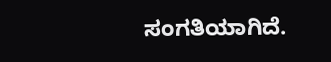ಸಂಗತಿಯಾಗಿದೆ.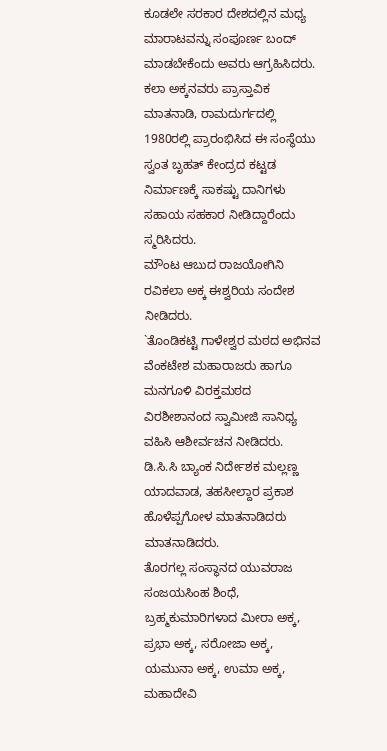ಕೂಡಲೇ ಸರಕಾರ ದೇಶದಲ್ಲಿನ ಮಧ್ಯ ಮಾರಾಟವನ್ನು ಸಂಪೂರ್ಣ ಬಂದ್ ಮಾಡಬೇಕೆಂದು ಅವರು ಆಗ್ರಹಿಸಿದರು.
ಕಲಾ ಅಕ್ಕನವರು ಪ್ರಾಸ್ತಾವಿಕ ಮಾತನಾಡಿ, ರಾಮದುರ್ಗದಲ್ಲಿ 1980ರಲ್ಲಿ ಪ್ರಾರಂಭಿಸಿದ ಈ ಸಂಸ್ಥೆಯು ಸ್ವಂತ ಬೃಹತ್ ಕೇಂದ್ರದ ಕಟ್ಟಡ ನಿರ್ಮಾಣಕ್ಕೆ ಸಾಕಷ್ಟು ದಾನಿಗಳು ಸಹಾಯ ಸಹಕಾರ ನೀಡಿದ್ದಾರೆಂದು ಸ್ಮರಿಸಿದರು.
ಮೌಂಟ ಆಬುದ ರಾಜಯೋಗಿನಿ ರವಿಕಲಾ ಅಕ್ಕ ಈಶ್ವರಿಯ ಸಂದೇಶ ನೀಡಿದರು.
`ತೊಂಡಿಕಟ್ಟಿ ಗಾಳೇಶ್ವರ ಮಠದ ಅಭಿನವ ವೆಂಕಟೇಶ ಮಹಾರಾಜರು ಹಾಗೂ ಮನಗೂಳಿ ವಿರಕ್ತಮಠದ ವಿರಶೀಶಾನಂದ ಸ್ವಾಮೀಜಿ ಸಾನಿಧ್ಯ ವಹಿಸಿ ಆಶೀರ್ವಚನ ನೀಡಿದರು.
ಡಿ.ಸಿ.ಸಿ ಬ್ಯಾಂಕ ನಿರ್ದೇಶಕ ಮಲ್ಲಣ್ಣ ಯಾದವಾಡ, ತಹಸೀಲ್ದಾರ ಪ್ರಕಾಶ ಹೊಳೆಪ್ಪಗೋಳ ಮಾತನಾಡಿದರು
ಮಾತನಾಡಿದರು.
ತೊರಗಲ್ಲ ಸಂಸ್ಥಾನದ ಯುವರಾಜ ಸಂಜಯಸಿಂಹ ಶಿಂಧೆ, ಬ್ರಹ್ಮಕುಮಾರಿಗಳಾದ ಮೀರಾ ಅಕ್ಕ, ಪ್ರಭಾ ಅಕ್ಕ, ಸರೋಜಾ ಅಕ್ಕ, ಯಮುನಾ ಅಕ್ಕ, ಉಮಾ ಅಕ್ಕ, ಮಹಾದೇವಿ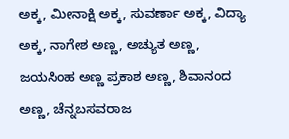ಅಕ್ಕ, ಮೀನಾಕ್ಷಿ ಅಕ್ಕ, ಸುವರ್ಣಾ ಅಕ್ಕ, ವಿದ್ಯಾ ಅಕ್ಕ, ನಾಗೇಶ ಅಣ್ಣ, ಅಚ್ಯುತ ಅಣ್ಣ, ಜಯಸಿಂಹ ಅಣ್ಣ ಪ್ರಕಾಶ ಅಣ್ಣ, ಶಿವಾನಂದ ಅಣ್ಣ, ಚೆನ್ನಬಸವರಾಜ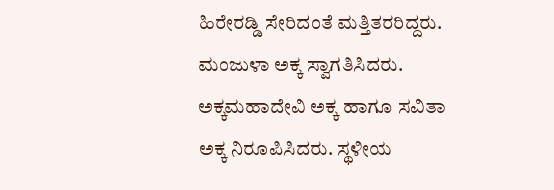ಹಿರೇರಡ್ಡಿ ಸೇರಿದಂತೆ ಮತ್ತಿತರರಿದ್ದರು.
ಮಂಜುಳಾ ಅಕ್ಕ ಸ್ವಾಗತಿಸಿದರು. ಅಕ್ಕಮಹಾದೇವಿ ಅಕ್ಕ ಹಾಗೂ ಸವಿತಾ ಅಕ್ಕ ನಿರೂಪಿಸಿದರು. ಸ್ಥಳೀಯ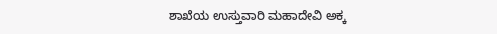ಶಾಖೆಯ ಉಸ್ತುವಾರಿ ಮಹಾದೇವಿ ಅಕ್ಕ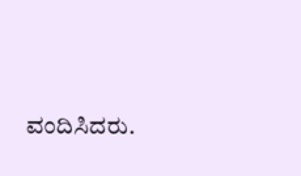ವಂದಿಸಿದರು.